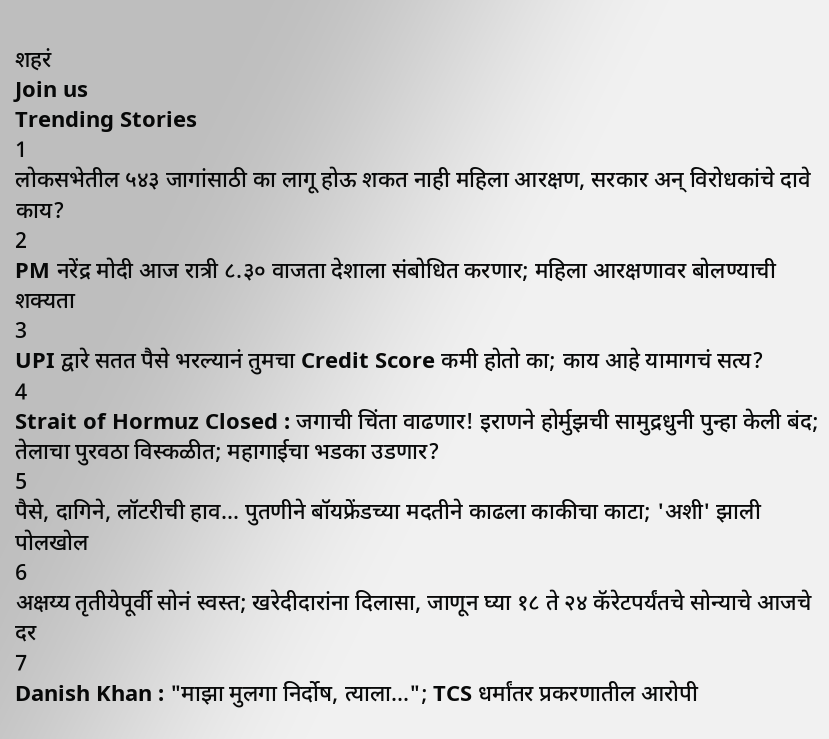शहरं
Join us
Trending Stories
1
लोकसभेतील ५४३ जागांसाठी का लागू होऊ शकत नाही महिला आरक्षण, सरकार अन् विरोधकांचे दावे काय?
2
PM नरेंद्र मोदी आज रात्री ८.३० वाजता देशाला संबोधित करणार; महिला आरक्षणावर बोलण्याची शक्यता
3
UPI द्वारे सतत पैसे भरल्यानं तुमचा Credit Score कमी होतो का; काय आहे यामागचं सत्य?
4
Strait of Hormuz Closed : जगाची चिंता वाढणार! इराणने होर्मुझची सामुद्रधुनी पुन्हा केली बंद; तेलाचा पुरवठा विस्कळीत; महागाईचा भडका उडणार?
5
पैसे, दागिने, लॉटरीची हाव... पुतणीने बॉयफ्रेंडच्या मदतीने काढला काकीचा काटा; 'अशी' झाली पोलखोल
6
अक्षय्य तृतीयेपूर्वी सोनं स्वस्त; खरेदीदारांना दिलासा, जाणून घ्या १८ ते २४ कॅरेटपर्यंतचे सोन्याचे आजचे दर
7
Danish Khan : "माझा मुलगा निर्दोष, त्याला..."; TCS धर्मांतर प्रकरणातील आरोपी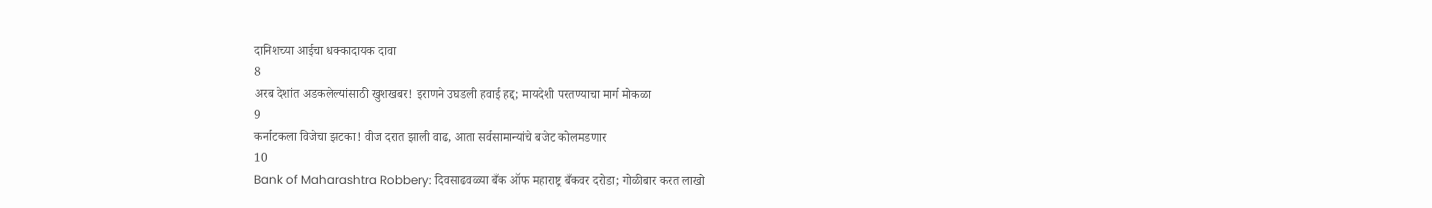दानिशच्या आईचा धक्कादायक दावा
8
अरब देशांत अडकलेल्यांसाठी खुशखबर! इराणने उघडली हवाई हद्द; मायदेशी परतण्याचा मार्ग मोकळा
9
कर्नाटकला विजेचा झटका! वीज दरात झाली वाढ, आता सर्वसामान्यांचे बजेट कोलमडणार
10
Bank of Maharashtra Robbery: दिवसाढवळ्या बँक ऑफ महाराष्ट्र बँकवर दरोडा; गोळीबार करत लाखो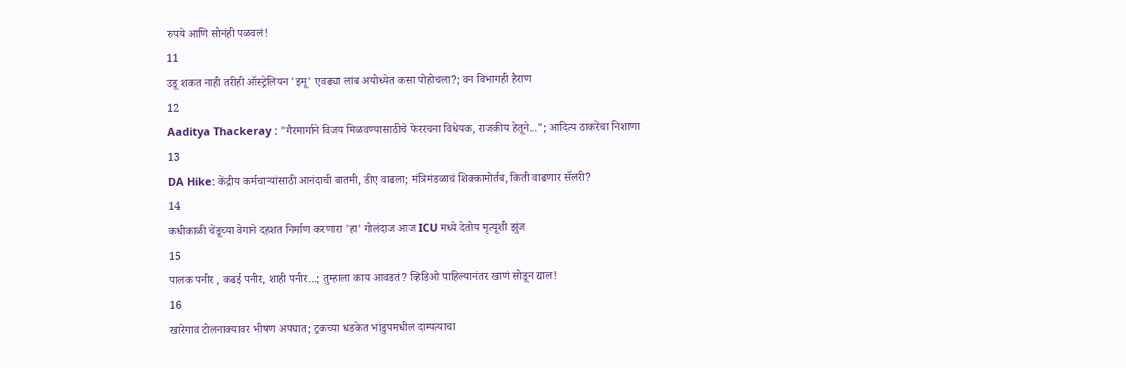रुपये आणि सोनंही पळवलं!
11
उडू शकत नाही तरीही ऑस्ट्रेलियन 'इमू' एवढ्या लांब अयोध्येत कसा पोहोचला?; वन विभागही हैराण
12
Aaditya Thackeray : "गैरमार्गाने विजय मिळवण्यासाठीचे फेररचना विधेयक, राजकीय हेतूने..."; आदित्य ठाकरेंचा निशाणा
13
DA Hike: केंद्रीय कर्मचाऱ्यांसाठी आनंदाची बातमी, डीए वाढला; मंत्रिमंडळाचं शिक्कामोर्तब, किती वाढणार सॅलरी?
14
कधीकाळी चेंडूच्या वेगाने दहशत निर्माण करणारा 'हा' गोलंदाज आज ICU मध्ये देतोय मृत्यूशी झुंज
15
पालक पनीर , कढई पनीर, शाही पनीर...; तुम्हाला काय आवडतं? व्हिडिओ पाहिल्यानंतर खाणं सोडून द्याल!
16
खारेगाव टोलनाक्यावर भीषण अपघात; ट्रकच्या धडकेत भांडुपमधील दाम्पत्याचा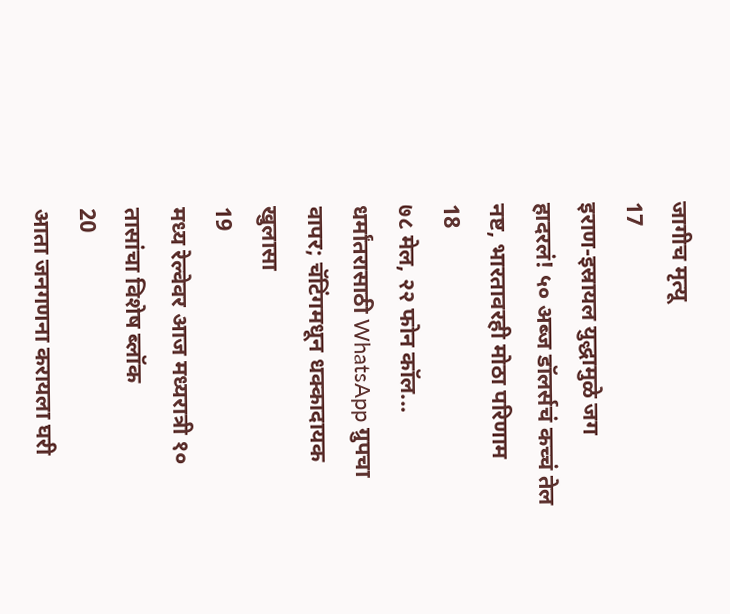जागीच मृत्यू
17
इराण-इस्रायल युद्धामुळे जग हादरलं! ५० अब्ज डॉलर्सचं कच्चं तेल नष्ट, भारतावरही मोठा परिणाम
18
७८ मेल, २२ फोन कॉल... धर्मांतरासाठी WhatsApp ग्रुपचा वापर; चॅटिंगमधून धक्कादायक खुलासा
19
मध्य रेल्वेवर आज मध्यरात्री १० तासांचा विशेष ब्लॉक
20
आता जनगणना करायला घरी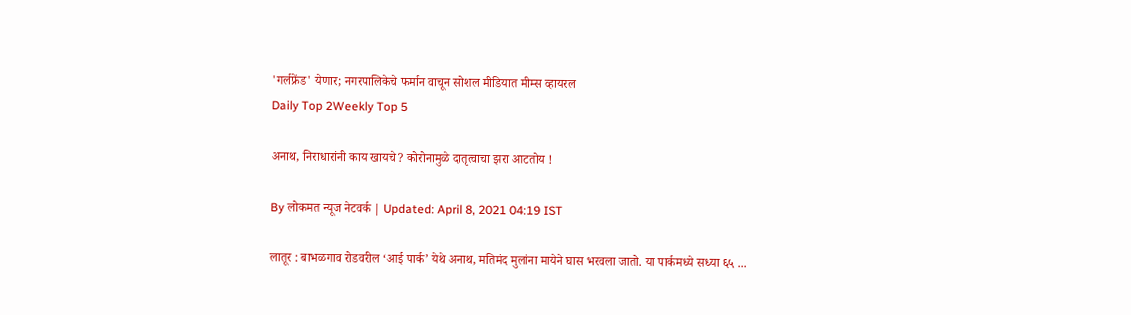'गर्लफ्रेंड' येणार; नगरपालिकेचे फर्मान वाचून सोशल मीडियात मीम्स व्हायरल
Daily Top 2Weekly Top 5

अनाथ, निराधारांनी काय खायचे? कोरोनामुळे दातृत्वाचा झरा आटतोय !

By लोकमत न्यूज नेटवर्क | Updated: April 8, 2021 04:19 IST

लातूर : बाभळगाव रोडवरील ‘आई पार्क’ येथे अनाथ, मतिमंद मुलांना मायेने घास भरवला जातो. या पार्कमध्ये सध्या ६५ ...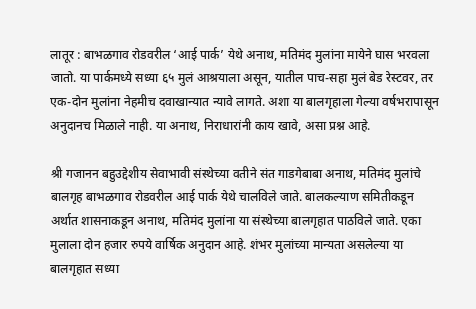लातूर : बाभळगाव रोडवरील ‘आई पार्क’ येथे अनाथ, मतिमंद मुलांना मायेने घास भरवला जातो. या पार्कमध्ये सध्या ६५ मुलं आश्रयाला असून, यातील पाच-सहा मुलं बेड रेस्टवर, तर एक-दोन मुलांना नेहमीच दवाखान्यात न्यावे लागते. अशा या बालगृहाला गेल्या वर्षभरापासून अनुदानच मिळाले नाही. या अनाथ, निराधारांनी काय खावे, असा प्रश्न आहे.

श्री गजानन बहुउद्देशीय सेवाभावी संस्थेच्या वतीने संत गाडगेबाबा अनाथ, मतिमंद मुलांचे बालगृह बाभळगाव रोडवरील आई पार्क येथे चालविले जाते. बालकल्याण समितीकडून अर्थात शासनाकडून अनाथ, मतिमंद मुलांना या संस्थेच्या बालगृहात पाठविले जाते. एका मुलाला दोन हजार रुपये वार्षिक अनुदान आहे. शंभर मुलांच्या मान्यता असलेल्या या बालगृहात सध्या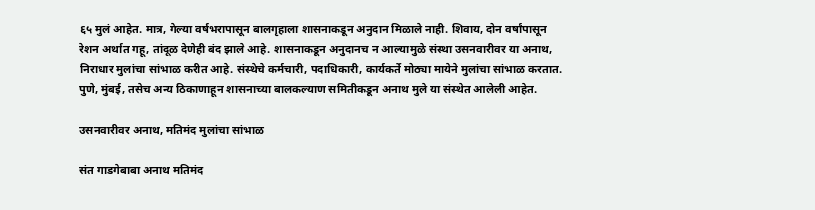६५ मुलं आहेत. मात्र, गेल्या वर्षभरापासून बालगृहाला शासनाकडून अनुदान मिळाले नाही. शिवाय, दोन वर्षांपासून रेशन अर्थात गहू, तांदूळ देणेही बंद झाले आहे. शासनाकडून अनुदानच न आल्यामुळे संस्था उसनवारीवर या अनाथ, निराधार मुलांचा सांभाळ करीत आहे. संस्थेचे कर्मचारी, पदाधिकारी, कार्यकर्ते मोठ्या मायेने मुलांचा सांभाळ करतात. पुणे, मुंबई, तसेच अन्य ठिकाणाहून शासनाच्या बालकल्याण समितीकडून अनाथ मुले या संस्थेत आलेली आहेत.

उसनवारीवर अनाथ, मतिमंद मुलांचा सांभाळ

संत गाडगेबाबा अनाथ मतिमंद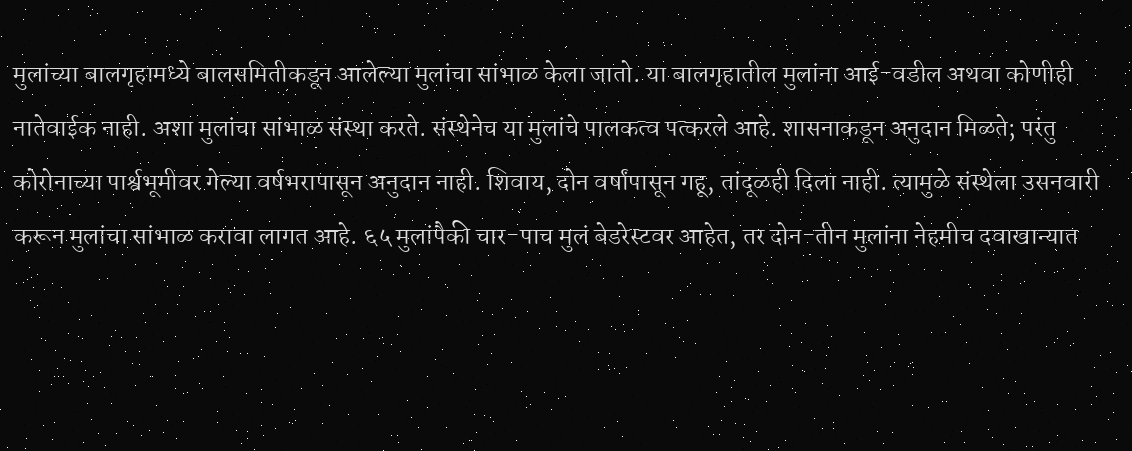मुलांच्या बालगृहामध्ये बालसमितीकडून आलेल्या मुलांचा सांभाळ केला जातो. या बालगृहातील मुलांना आई-वडील अथवा कोणीही नातेवाईक नाही. अशा मुलांचा सांभाळ संस्था करते. संस्थेनेच या मुलांचे पालकत्व पत्करले आहे. शासनाकडून अनुदान मिळते; परंतु कोरोनाच्या पार्श्वभूमीवर गेल्या वर्षभरापासून अनुदान नाही. शिवाय, दोन वर्षांपासून गहू, तांदूळही दिला नाही. त्यामुळे संस्थेला उसनवारी करून मुलांचा सांभाळ करावा लागत आहे. ६५ मुलांपैकी चार-पाच मुलं बेडरेस्टवर आहेत, तर दोन-तीन मुलांना नेहमीच दवाखान्यात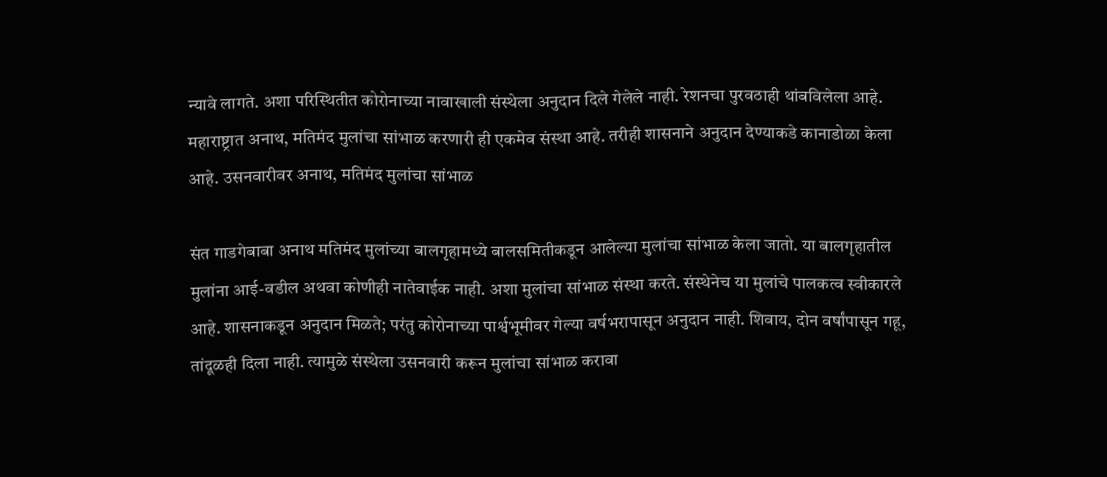न्यावे लागते. अशा परिस्थितीत कोरोनाच्या नावाखाली संस्थेला अनुदान दिले गेलेले नाही. रेशनचा पुरवठाही थांबविलेला आहे. महाराष्ट्रात अनाथ, मतिमंद मुलांचा सांभाळ करणारी ही एकमेव संस्था आहे. तरीही शासनाने अनुदान देण्याकडे कानाडोळा केला आहे. उसनवारीवर अनाथ, मतिमंद मुलांचा सांभाळ

संत गाडगेबाबा अनाथ मतिमंद मुलांच्या बालगृहामध्ये बालसमितीकडून आलेल्या मुलांचा सांभाळ केला जातो. या बालगृहातील मुलांना आई-वडील अथवा कोणीही नातेवाईक नाही. अशा मुलांचा सांभाळ संस्था करते. संस्थेनेच या मुलांचे पालकत्व स्वीकारले आहे. शासनाकडून अनुदान मिळते; परंतु कोरोनाच्या पार्श्वभूमीवर गेल्या वर्षभरापासून अनुदान नाही. शिवाय, दोन वर्षांपासून गहू, तांदूळही दिला नाही. त्यामुळे संस्थेला उसनवारी करून मुलांचा सांभाळ करावा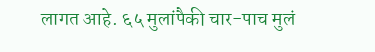लागत आहे. ६५ मुलांपैकी चार-पाच मुलं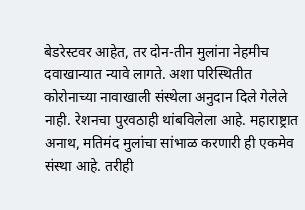बेडरेस्टवर आहेत, तर दोन-तीन मुलांना नेहमीच दवाखान्यात न्यावे लागते. अशा परिस्थितीत कोरोनाच्या नावाखाली संस्थेला अनुदान दिले गेलेले नाही. रेशनचा पुरवठाही थांबविलेला आहे. महाराष्ट्रात अनाथ, मतिमंद मुलांचा सांभाळ करणारी ही एकमेव संस्था आहे. तरीही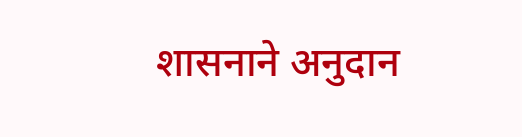शासनाने अनुदान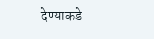देण्याकडे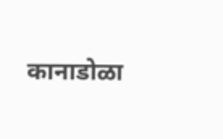कानाडोळा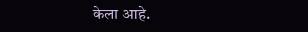केला आहे.